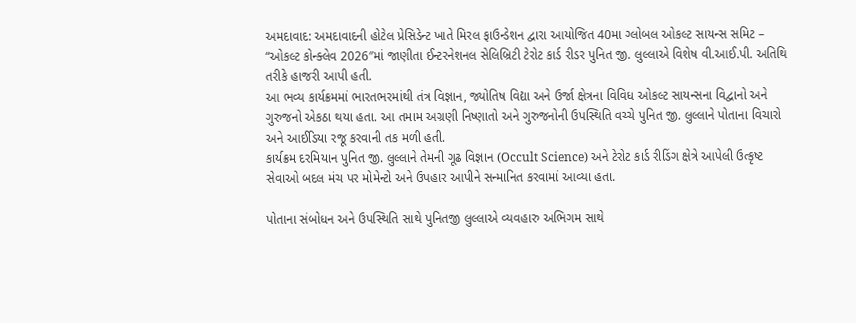અમદાવાદ: અમદાવાદની હોટેલ પ્રેસિડેન્ટ ખાતે મિરલ ફાઉન્ડેશન દ્વારા આયોજિત 40મા ગ્લોબલ ઓકલ્ટ સાયન્સ સમિટ – “ઓકલ્ટ કોન્ક્લેવ 2026″માં જાણીતા ઈન્ટરનેશનલ સેલિબ્રિટી ટેરોટ કાર્ડ રીડર પુનિત જી. લુલ્લાએ વિશેષ વી.આઈ.પી. અતિથિ તરીકે હાજરી આપી હતી.
આ ભવ્ય કાર્યક્રમમાં ભારતભરમાંથી તંત્ર વિજ્ઞાન, જ્યોતિષ વિદ્યા અને ઉર્જા ક્ષેત્રના વિવિધ ઓકલ્ટ સાયન્સના વિદ્વાનો અને ગુરુજનો એકઠા થયા હતા. આ તમામ અગ્રણી નિષ્ણાતો અને ગુરુજનોની ઉપસ્થિતિ વચ્ચે પુનિત જી. લુલ્લાને પોતાના વિચારો અને આઈડિયા રજૂ કરવાની તક મળી હતી.
કાર્યક્રમ દરમિયાન પુનિત જી. લુલ્લાને તેમની ગૂઢ વિજ્ઞાન (Occult Science) અને ટેરોટ કાર્ડ રીડિંગ ક્ષેત્રે આપેલી ઉત્કૃષ્ટ સેવાઓ બદલ મંચ પર મોમેન્ટો અને ઉપહાર આપીને સન્માનિત કરવામાં આવ્યા હતા.

પોતાના સંબોધન અને ઉપસ્થિતિ સાથે પુનિતજી લુલ્લાએ વ્યવહારુ અભિગમ સાથે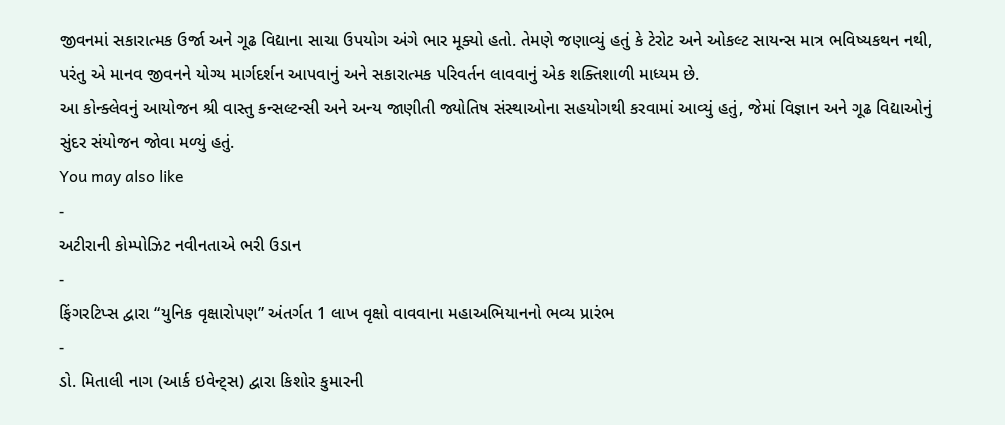જીવનમાં સકારાત્મક ઉર્જા અને ગૂઢ વિદ્યાના સાચા ઉપયોગ અંગે ભાર મૂક્યો હતો. તેમણે જણાવ્યું હતું કે ટેરોટ અને ઓકલ્ટ સાયન્સ માત્ર ભવિષ્યકથન નથી, પરંતુ એ માનવ જીવનને યોગ્ય માર્ગદર્શન આપવાનું અને સકારાત્મક પરિવર્તન લાવવાનું એક શક્તિશાળી માધ્યમ છે.
આ કોન્ક્લેવનું આયોજન શ્રી વાસ્તુ કન્સલ્ટન્સી અને અન્ય જાણીતી જ્યોતિષ સંસ્થાઓના સહયોગથી કરવામાં આવ્યું હતું, જેમાં વિજ્ઞાન અને ગૂઢ વિદ્યાઓનું સુંદર સંયોજન જોવા મળ્યું હતું.
You may also like
-
અટીરાની કોમ્પોઝિટ નવીનતાએ ભરી ઉડાન
-
ફિંગરટિપ્સ દ્વારા “યુનિક વૃક્ષારોપણ” અંતર્ગત 1 લાખ વૃક્ષો વાવવાના મહાઅભિયાનનો ભવ્ય પ્રારંભ
-
ડો. મિતાલી નાગ (આર્ક ઇવેન્ટ્સ) દ્વારા કિશોર કુમારની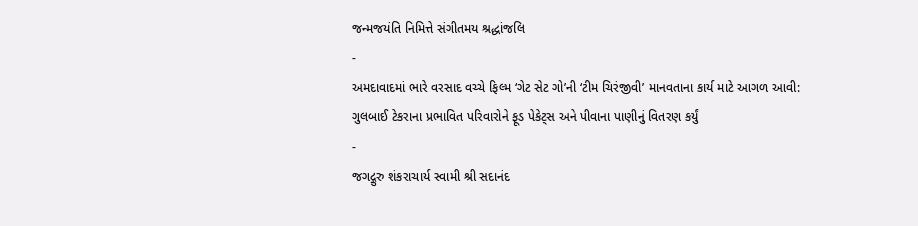જન્મજયંતિ નિમિત્તે સંગીતમય શ્રદ્ધાંજલિ
-
અમદાવાદમાં ભારે વરસાદ વચ્ચે ફિલ્મ ‘ગેટ સેટ ગો’ની ‘ટીમ ચિરંજીવી’ માનવતાના કાર્ય માટે આગળ આવી: ગુલબાઈ ટેકરાના પ્રભાવિત પરિવારોને ફૂડ પેકેટ્સ અને પીવાના પાણીનું વિતરણ કર્યું
-
જગદ્ગુરુ શંકરાચાર્ય સ્વામી શ્રી સદાનંદ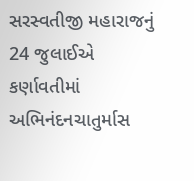સરસ્વતીજી મહારાજનું 24 જુલાઈએ કર્ણાવતીમાં અભિનંદનચાતુર્માસ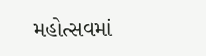મહોત્સવમાં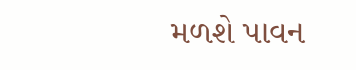મળશે પાવન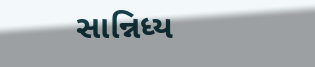સાન્નિધ્ય